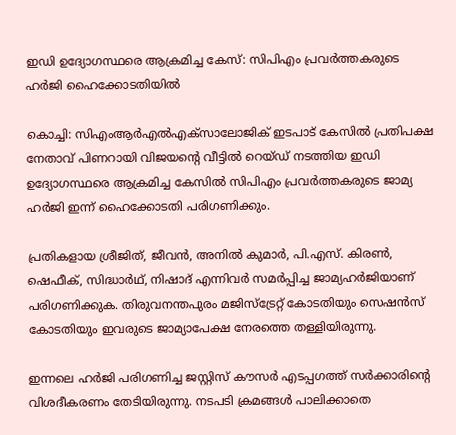ഇഡി ഉദ്യോഗസ്ഥരെ ആക്രമിച്ച കേസ്: സിപിഎം പ്രവര്‍ത്തകരുടെ ഹര്‍ജി ഹൈക്കോടതിയിൽ

കൊച്ചി: സിഎംആര്‍എല്‍എക്‌സാലോജിക് ഇടപാട് കേസില്‍ പ്രതിപക്ഷ നേതാവ് പിണറായി വിജയന്‍റെ വീട്ടില്‍ റെയ്ഡ് നടത്തിയ ഇഡി ഉദ്യോഗസ്ഥരെ ആക്രമിച്ച കേസില്‍ സിപിഎം പ്രവര്‍ത്തകരുടെ ജാമ്യ ഹര്‍ജി ഇന്ന് ഹൈക്കോടതി പരിഗണിക്കും.

പ്രതികളായ ശ്രീജിത്, ജീവന്‍, അനില്‍ കുമാര്‍, പി.എസ്. കിരണ്‍, ഷെഫീക്, സിദ്ധാര്‍ഥ്, നിഷാദ് എന്നിവര്‍ സമര്‍പ്പിച്ച ജാമ്യഹര്‍ജിയാണ് പരിഗണിക്കുക. തിരുവനന്തപുരം മജിസ്‌ട്രേറ്റ് കോടതിയും സെഷന്‍സ് കോടതിയും ഇവരുടെ ജാമ്യാപേക്ഷ നേരത്തെ തള്ളിയിരുന്നു.

ഇന്നലെ ഹര്‍ജി പരിഗണിച്ച ജസ്റ്റിസ് കൗസര്‍ എടപ്പഗത്ത് സര്‍ക്കാരിന്‍റെ വിശദീകരണം തേടിയിരുന്നു. നടപടി ക്രമങ്ങള്‍ പാലിക്കാതെ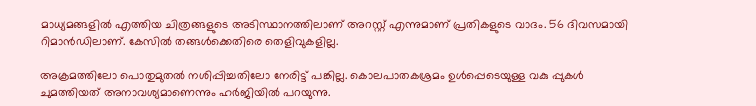മാധ്യമങ്ങളില്‍ എത്തിയ ചിത്രങ്ങളുടെ അടിസ്ഥാനത്തിലാണ് അറസ്റ്റ് എന്നുമാണ് പ്രതികളുടെ വാദം. 56 ദിവസമായി റിമാന്‍ഡിലാണ്. കേസില്‍ തങ്ങള്‍ക്കെതിരെ തെളിവുകളില്ല.

അക്രമത്തിലോ പൊതുമുതല്‍ നശിപ്പിച്ചതിലോ നേരിട്ട് പങ്കില്ല. കൊലപാതകശ്രമം ഉള്‍പ്പെടെയുള്ള വകു പ്പുകള്‍ ചുമത്തിയത് അനാവശ്യമാണെന്നും ഹര്‍ജിയില്‍ പറയുന്നു.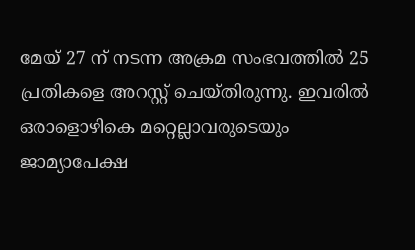മേയ് 27 ന് നടന്ന അക്രമ സംഭവത്തില്‍ 25 പ്രതികളെ അറസ്റ്റ് ചെയ്തിരുന്നു. ഇവരില്‍ ഒരാളൊഴികെ മറ്റെല്ലാവരുടെയും ജാമ്യാപേക്ഷ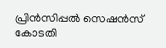പ്രിന്‍സിപ്പല്‍ സെഷന്‍സ് കോടതി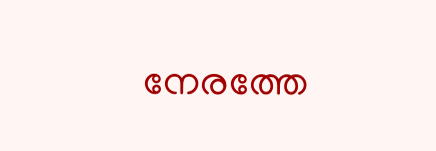നേരത്തേ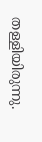തള്ളിയിരുന്നു.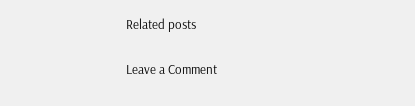Related posts

Leave a Comment